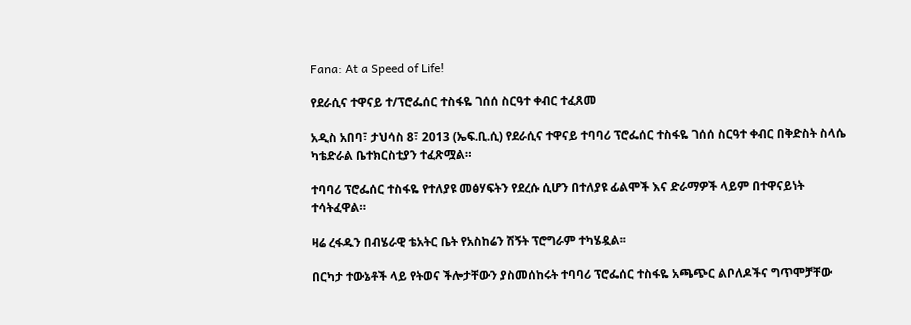Fana: At a Speed of Life!

የደራሲና ተዋናይ ተ/ፕሮፌሰር ተስፋዬ ገሰሰ ስርዓተ ቀብር ተፈጸመ

አዲስ አበባ፣ ታህሳስ 8፣ 2013 (ኤፍ.ቢ.ሲ) የደራሲና ተዋናይ ተባባሪ ፕሮፌሰር ተስፋዬ ገሰሰ ስርዓተ ቀብር በቅድስት ስላሴ ካቴድራል ቤተክርስቲያን ተፈጽሟል።

ተባባሪ ፕሮፌሰር ተስፋዬ የተለያዩ መፅሃፍትን የደረሱ ሲሆን በተለያዩ ፊልሞች እና ድራማዎች ላይም በተዋናይነት ተሳትፈዋል።

ዛሬ ረፋዱን በብሄራዊ ቴአትር ቤት የአስከሬን ሽኝት ፕሮግራም ተካሄዷል፡፡

በርካታ ተውኔቶች ላይ የትወና ችሎታቸውን ያስመሰከሩት ተባባሪ ፕሮፌሰር ተስፋዬ አጫጭር ልቦለዶችና ግጥሞቻቸው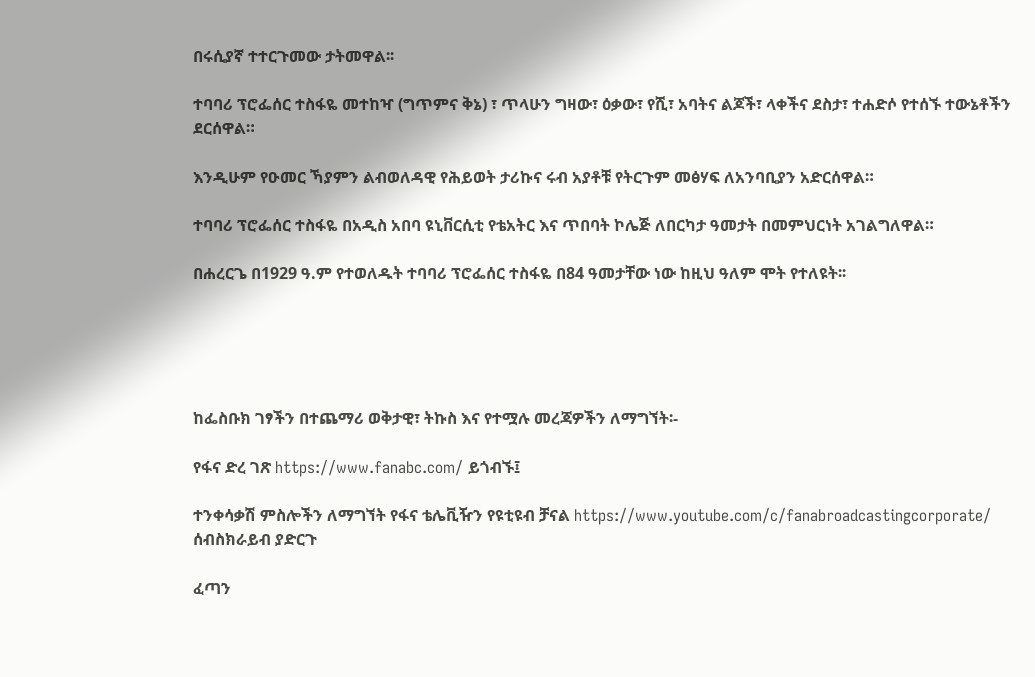በሩሲያኛ ተተርጉመው ታትመዋል፡፡

ተባባሪ ፕሮፌሰር ተስፋዬ መተከዣ (ግጥምና ቅኔ) ፣ ጥላሁን ግዛው፣ ዕቃው፣ የሺ፣ አባትና ልጆች፣ ላቀችና ደስታ፣ ተሐድሶ የተሰኙ ተውኔቶችን ደርሰዋል።

እንዲሁም የዑመር ኻያምን ልብወለዳዊ የሕይወት ታሪኩና ሩብ አያቶቹ የትርጉም መፅሃፍ ለአንባቢያን አድርሰዋል።

ተባባሪ ፕሮፌሰር ተስፋዬ በአዲስ አበባ ዩኒቨርሲቲ የቴአትር እና ጥበባት ኮሌጅ ለበርካታ ዓመታት በመምህርነት አገልግለዋል።

በሐረርጌ በ1929 ዓ.ም የተወለዱት ተባባሪ ፕሮፌሰር ተስፋዬ በ84 ዓመታቸው ነው ከዚህ ዓለም ሞት የተለዩት፡፡





ከፌስቡክ ገፃችን በተጨማሪ ወቅታዊ፣ ትኩስ እና የተሟሉ መረጃዎችን ለማግኘት፡-

የፋና ድረ ገጽ https://www.fanabc.com/ ይጎብኙ፤

ተንቀሳቃሽ ምስሎችን ለማግኘት የፋና ቴሌቪዥን የዩቲዩብ ቻናል https://www.youtube.com/c/fanabroadcastingcorporate/ ሰብስክራይብ ያድርጉ

ፈጣን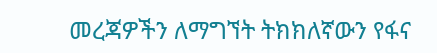መረጃዎችን ለማግኘት ትክክለኛውን የፋና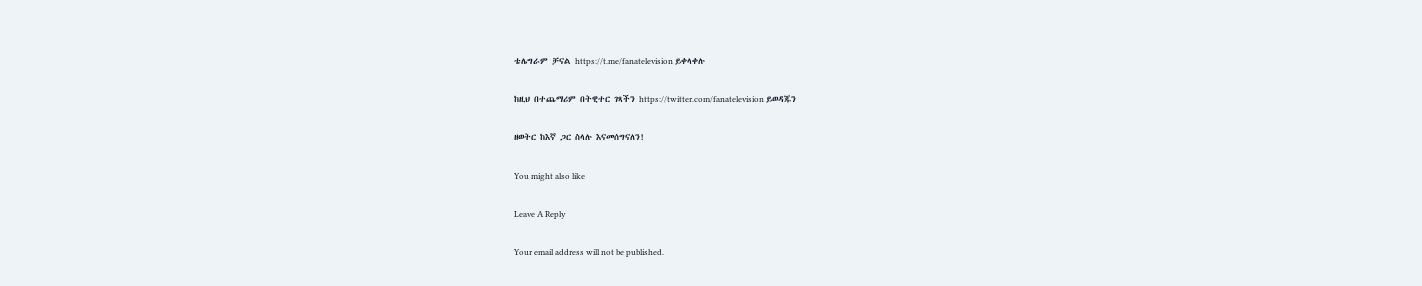ቴሌግራም ቻናል https://t.me/fanatelevision ይቀላቀሉ

ከዚህ በተጨማሪም በትዊተር ገጻችን https://twitter.com/fanatelevision ይወዳጁን

ዘወትር ከእኛ ጋር ስላሉ እናመሰግናለን!

You might also like

Leave A Reply

Your email address will not be published.